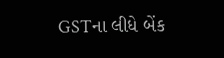GSTના લીધે બેંક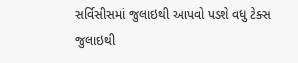સર્વિસીસમાં જુલાઇથી આપવો પડશે વધુ ટેક્સ
જુલાઇથી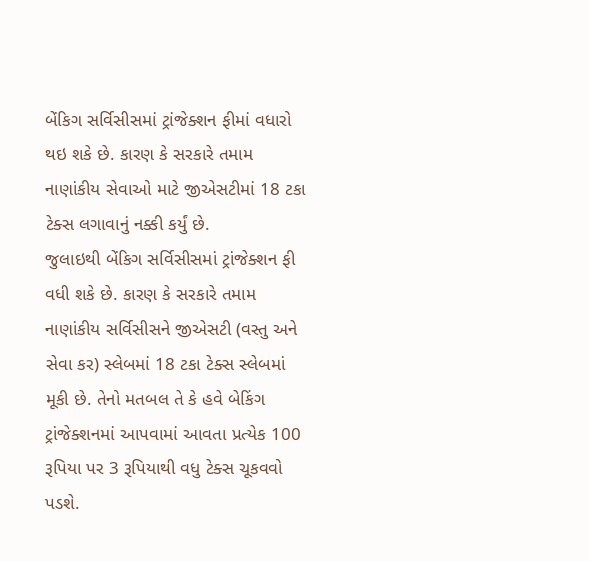બેંકિગ સર્વિસીસમાં ટ્રાંજેક્શન ફીમાં વધારો થઇ શકે છે. કારણ કે સરકારે તમામ નાણાંકીય સેવાઓ માટે જીએસટીમાં 18 ટકા ટેક્સ લગાવાનું નક્કી કર્યું છે.
જુલાઇથી બેંકિગ સર્વિસીસમાં ટ્રાંજેક્શન ફી વધી શકે છે. કારણ કે સરકારે તમામ નાણાંકીય સર્વિસીસને જીએસટી (વસ્તુ અને સેવા કર) સ્લેબમાં 18 ટકા ટેક્સ સ્લેબમાં મૂકી છે. તેનો મતબલ તે કે હવે બેકિંગ ટ્રાંજેક્શનમાં આપવામાં આવતા પ્રત્યેક 100 રૂપિયા પર 3 રૂપિયાથી વધુ ટેક્સ ચૂકવવો પડશે.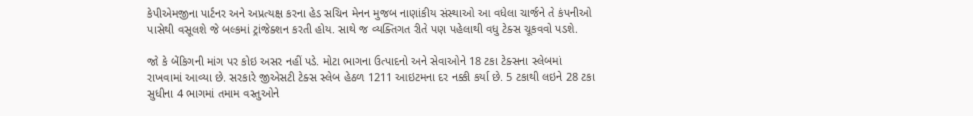કેપીએમજીના પાર્ટનર અને અપ્રત્યક્ષ કરના હેડ સચિન મેનન મુજબ નાણાંકીય સંસ્થાઓ આ વધેલા ચાર્જને તે કંપનીઓ પાસેથી વસૂલશે જે બલ્કમાં ટ્રાંજેક્શન કરતી હોય. સાથે જ વ્યક્તિગત રીતે પણ પહેલાથી વધુ ટેક્સ ચૂકવવો પડશે.

જો કે બેંકિગની માંગ પર કોઇ અસર નહીં પડે. મોટા ભાગના ઉત્પાદનો અને સેવાઓને 18 ટકા ટેક્સના સ્લેબમાં રાખવામાં આવ્યા છે. સરકારે જીએસટી ટેક્સ સ્લેબ હેઠળ 1211 આઇટમના દર નક્કી કર્યા છે. 5 ટકાથી લઇને 28 ટકા સુધીના 4 ભાગમાં તમામ વસ્તુઓને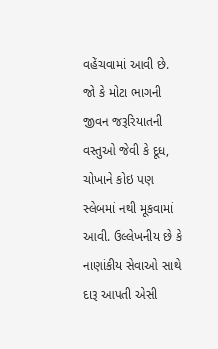વહેંચવામાં આવી છે. જો કે મોટા ભાગની જીવન જરૂરિયાતની વસ્તુઓ જેવી કે દૂધ, ચોખાને કોઇ પણ સ્લેબમાં નથી મૂકવામાં આવી. ઉલ્લેખનીય છે કે નાણાંકીય સેવાઓ સાથે દારૂ આપતી એસી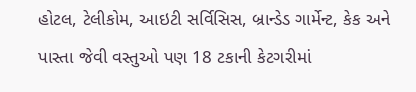હોટલ, ટેલીકોમ, આઇટી સર્વિસિસ, બ્રાન્ડેડ ગાર્મેન્ટ, કેક અને પાસ્તા જેવી વસ્તુઓ પણ 18 ટકાની કેટગરીમાં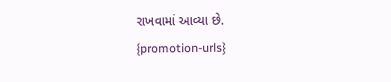રાખવામાં આવ્યા છે.
{promotion-urls}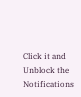Click it and Unblock the Notifications